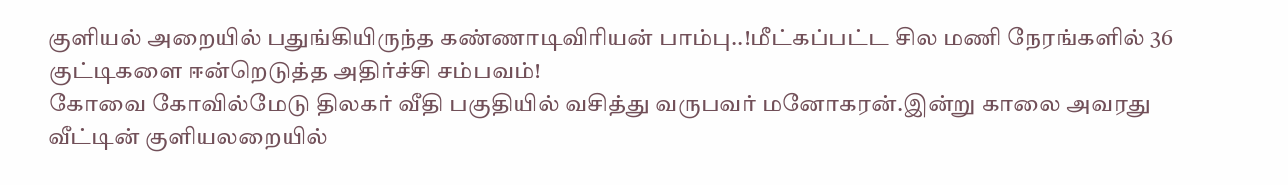குளியல் அறையில் பதுங்கியிருந்த கண்ணாடிவிரியன் பாம்பு..!மீட்கப்பட்ட சில மணி நேரங்களில் 36 குட்டிகளை ஈன்றெடுத்த அதிர்ச்சி சம்பவம்!
கோவை கோவில்மேடு திலகர் வீதி பகுதியில் வசித்து வருபவர் மனோகரன்.இன்று காலை அவரது வீட்டின் குளியலறையில்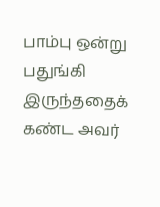பாம்பு ஒன்று பதுங்கி இருந்ததைக் கண்ட அவர்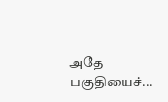அதே பகுதியைச்...